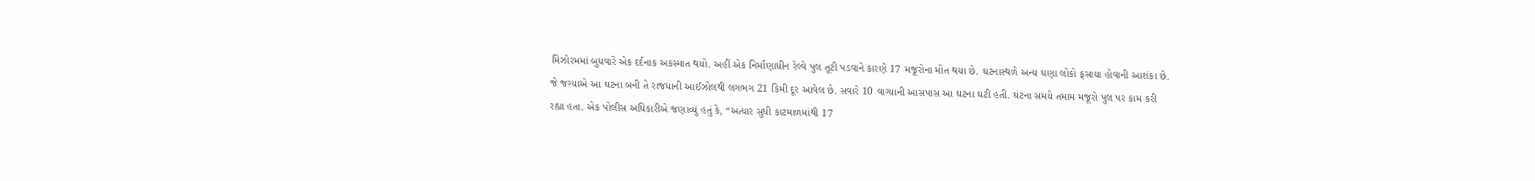મિઝોરમમાં બુધવારે એક દર્દનાક અકસ્માત થયો. અહીં એક નિર્માણાધીન રેલ્વે પુલ તૂટી પડવાને કારણે 17 મજૂરોના મોત થયા છે. ઘટનાસ્થળે અન્ય ઘણા લોકો ફસાયા હોવાની આશંકા છે. જે જગ્યાએ આ ઘટના બની તે રાજધાની આઈઝોલથી લગભગ 21 કિમી દૂર આવેલ છે. સવારે 10 વાગ્યાની આસપાસ આ ઘટના ઘટી હતી. ઘટના સમયે તમામ મજૂરો પુલ પર કામ કરી રહ્યા હતા. એક પોલીસ અધિકારીએ જણાવ્યું હતું કે, “અત્યાર સુધી કાટમાળમાંથી 17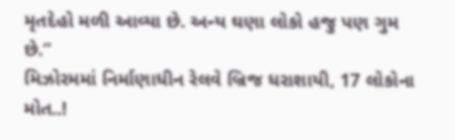મૃતદેહો મળી આવ્યા છે. અન્ય ઘણા લોકો હજુ પણ ગુમ છે.”
મિઝોરમમાં નિર્માણાધીન રેલવે બ્રિજ ધરાશાયી, 17 લોકોના મોત..!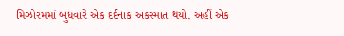મિઝોરમમાં બુધવારે એક દર્દનાક અકસ્માત થયો. અહીં એક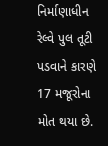નિર્માણાધીન રેલ્વે પુલ તૂટી પડવાને કારણે 17 મજૂરોના મોત થયા છે.